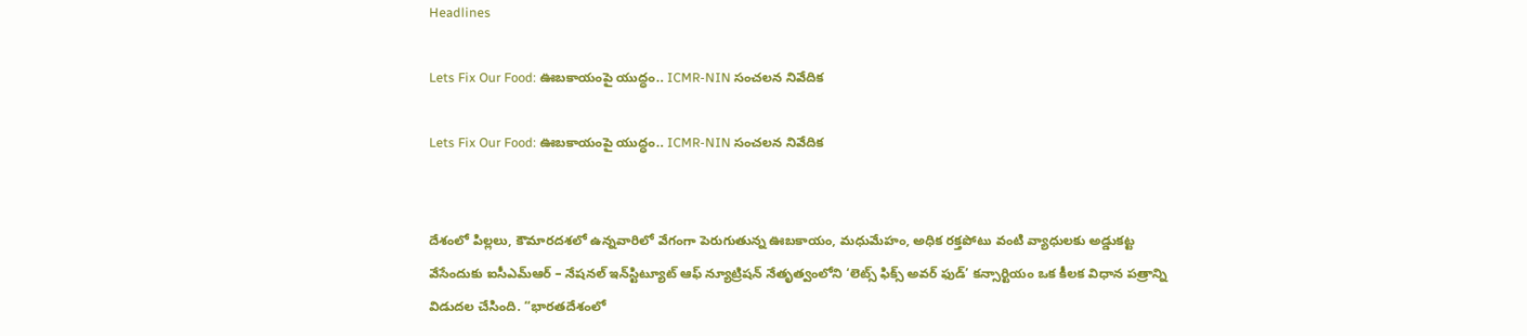Headlines

Lets Fix Our Food: ఊబకాయంపై యుద్ధం.. ICMR-NIN సంచలన నివేదిక

Lets Fix Our Food: ఊబకాయంపై యుద్ధం.. ICMR-NIN సంచలన నివేదిక


దేశంలో పిల్లలు, కౌమారదశలో ఉన్నవారిలో వేగంగా పెరుగుతున్న ఊబకాయం, మధుమేహం, అధిక రక్తపోటు వంటి వ్యాధులకు అడ్డుకట్ట వేసేందుకు ఐసీఎమ్‌ఆర్ – నేషనల్ ఇన్‌స్టిట్యూట్ ఆఫ్ న్యూట్రిషన్ నేతృత్వంలోని ‘లెట్స్ ఫిక్స్ అవర్ ఫుడ్’ కన్సార్టియం ఒక కీలక విధాన పత్రాన్ని విడుదల చేసింది. “భారతదేశంలో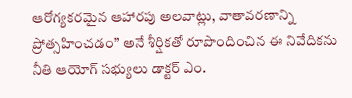ఆరోగ్యకరమైన ఆహారపు అలవాట్లు, వాతావరణాన్ని ప్రోత్సహించడం” అనే శీర్షికతో రూపొందించిన ఈ నివేదికను నీతి ఆయోగ్ సభ్యులు డాక్టర్ ఎం.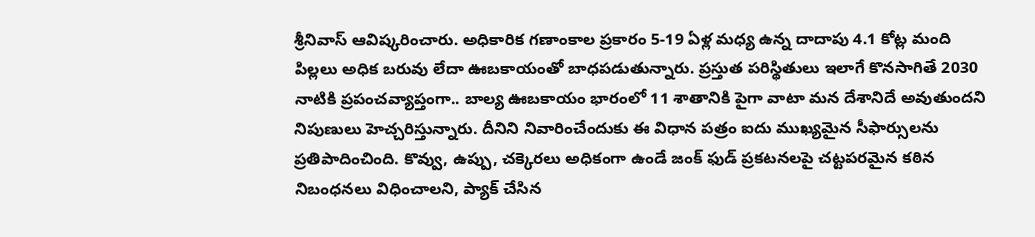శ్రీనివాస్ ఆవిష్కరించారు. అధికారిక గణాంకాల ప్రకారం 5-19 ఏళ్ల మధ్య ఉన్న దాదాపు 4.1 కోట్ల మంది పిల్లలు అధిక బరువు లేదా ఊబకాయంతో బాధపడుతున్నారు. ప్రస్తుత పరిస్థితులు ఇలాగే కొనసాగితే 2030 నాటికి ప్రపంచవ్యాప్తంగా.. బాల్య ఊబకాయం భారంలో 11 శాతానికి పైగా వాటా మన దేశానిదే అవుతుందని నిపుణులు హెచ్చరిస్తున్నారు. దీనిని నివారించేందుకు ఈ విధాన పత్రం ఐదు ముఖ్యమైన సీఫార్సులను ప్రతిపాదించింది. కొవ్వు, ఉప్పు, చక్కెరలు అధికంగా ఉండే జంక్ ఫుడ్‌ ప్రకటనలపై చట్టపరమైన కఠిన నిబంధనలు విధించాలని, ప్యాక్ చేసిన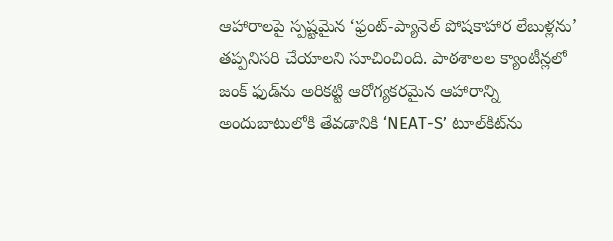ఆహారాలపై స్పష్టమైన ‘ఫ్రంట్-ప్యానెల్ పోషకాహార లేబుళ్లను’ తప్పనిసరి చేయాలని సూచించింది. పాఠశాలల క్యాంటీన్లలో జంక్ ఫుడ్‌ను అరికట్టి ఆరోగ్యకరమైన ఆహారాన్ని అందుబాటులోకి తేవడానికి ‘NEAT-S’ టూల్‌కిట్‌ను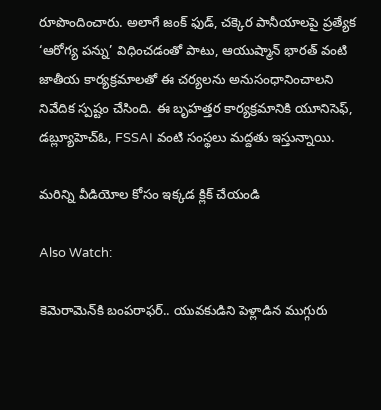రూపొందించారు. అలాగే జంక్ ఫుడ్, చక్కెర పానీయాలపై ప్రత్యేక ‘ఆరోగ్య పన్ను’ విధించడంతో పాటు, ఆయుష్మాన్ భారత్ వంటి జాతీయ కార్యక్రమాలతో ఈ చర్యలను అనుసంధానించాలని నివేదిక స్పష్టం చేసింది. ఈ బృహత్తర కార్యక్రమానికి యూనిసెఫ్, డబ్ల్యూహెచ్‌ఓ, FSSAI వంటి సంస్థలు మద్దతు ఇస్తున్నాయి.

మరిన్ని వీడియోల కోసం ఇక్కడ క్లిక్ చేయండి

Also Watch:

కెమెరామెన్‌కి బంపరాఫర్‌.. యువకుడిని పెళ్లాడిన ముగ్గురు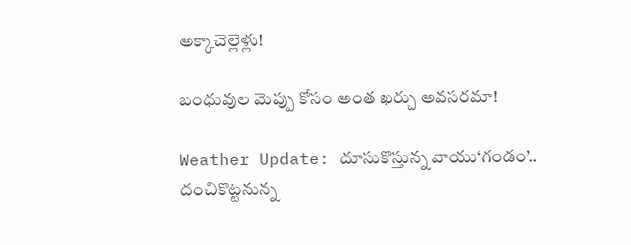అక్కాచెల్లెళ్లు!

బంధువుల మెప్పు కోసం అంత ఖర్చు అవసరమా!

Weather Update: దూసుకొస్తున్న వాయు‘గండం’.. దంచికొట్టనున్న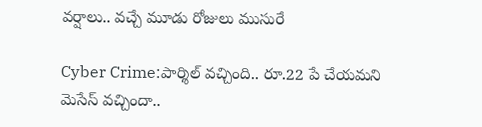వర్షాలు.. వచ్చే మూడు రోజులు ముసురే

Cyber Crime:పార్శిల్‌ వచ్చింది.. రూ.22 పే చేయమని మెసేస్‌ వచ్చిందా..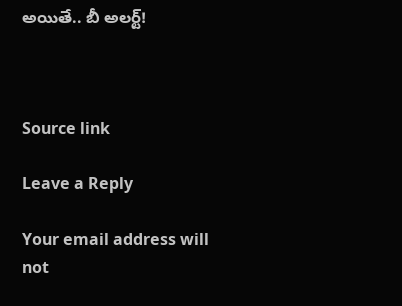అయితే.. బీ అలర్ట్!



Source link

Leave a Reply

Your email address will not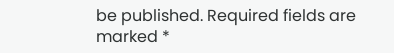be published. Required fields are marked *